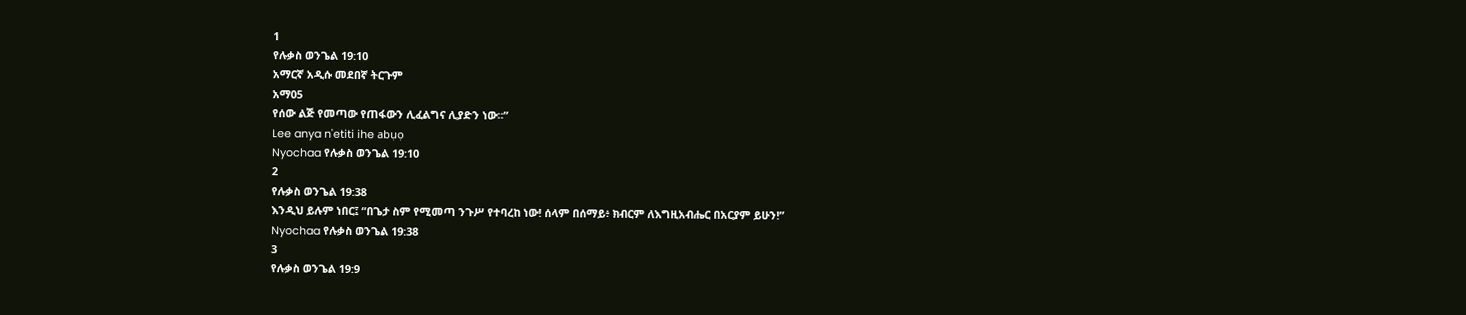1
የሉቃስ ወንጌል 19:10
አማርኛ አዲሱ መደበኛ ትርጉም
አማ05
የሰው ልጅ የመጣው የጠፋውን ሊፈልግና ሊያድን ነው።”
Lee anya n'etiti ihe abụọ
Nyochaa የሉቃስ ወንጌል 19:10
2
የሉቃስ ወንጌል 19:38
እንዲህ ይሉም ነበር፤ “በጌታ ስም የሚመጣ ንጉሥ የተባረከ ነው! ሰላም በሰማይ፥ ክብርም ለእግዚአብሔር በአርያም ይሁን!”
Nyochaa የሉቃስ ወንጌል 19:38
3
የሉቃስ ወንጌል 19:9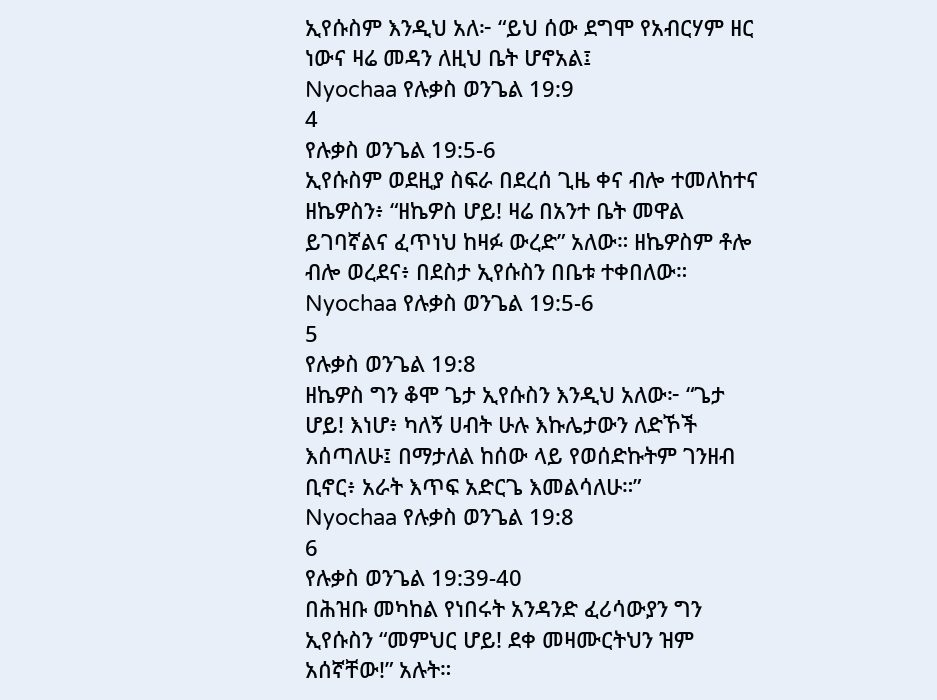ኢየሱስም እንዲህ አለ፦ “ይህ ሰው ደግሞ የአብርሃም ዘር ነውና ዛሬ መዳን ለዚህ ቤት ሆኖአል፤
Nyochaa የሉቃስ ወንጌል 19:9
4
የሉቃስ ወንጌል 19:5-6
ኢየሱስም ወደዚያ ስፍራ በደረሰ ጊዜ ቀና ብሎ ተመለከተና ዘኬዎስን፥ “ዘኬዎስ ሆይ! ዛሬ በአንተ ቤት መዋል ይገባኛልና ፈጥነህ ከዛፉ ውረድ” አለው። ዘኬዎስም ቶሎ ብሎ ወረደና፥ በደስታ ኢየሱስን በቤቱ ተቀበለው።
Nyochaa የሉቃስ ወንጌል 19:5-6
5
የሉቃስ ወንጌል 19:8
ዘኬዎስ ግን ቆሞ ጌታ ኢየሱስን እንዲህ አለው፦ “ጌታ ሆይ! እነሆ፥ ካለኝ ሀብት ሁሉ እኩሌታውን ለድኾች እሰጣለሁ፤ በማታለል ከሰው ላይ የወሰድኩትም ገንዘብ ቢኖር፥ አራት እጥፍ አድርጌ እመልሳለሁ።”
Nyochaa የሉቃስ ወንጌል 19:8
6
የሉቃስ ወንጌል 19:39-40
በሕዝቡ መካከል የነበሩት አንዳንድ ፈሪሳውያን ግን ኢየሱስን “መምህር ሆይ! ደቀ መዛሙርትህን ዝም አሰኛቸው!” አሉት።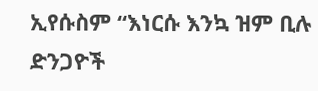ኢየሱስም “እነርሱ እንኳ ዝም ቢሉ ድንጋዮች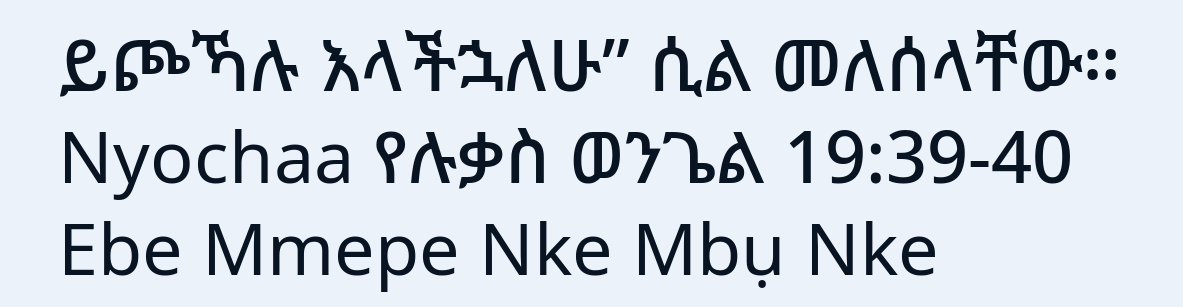ይጮኻሉ እላችኋለሁ” ሲል መለሰላቸው።
Nyochaa የሉቃስ ወንጌል 19:39-40
Ebe Mmepe Nke Mbụ Nke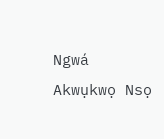Ngwá
Akwụkwọ Nsọ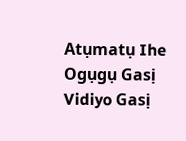Atụmatụ Ihe Ogụgụ Gasị
Vidiyo Gasị